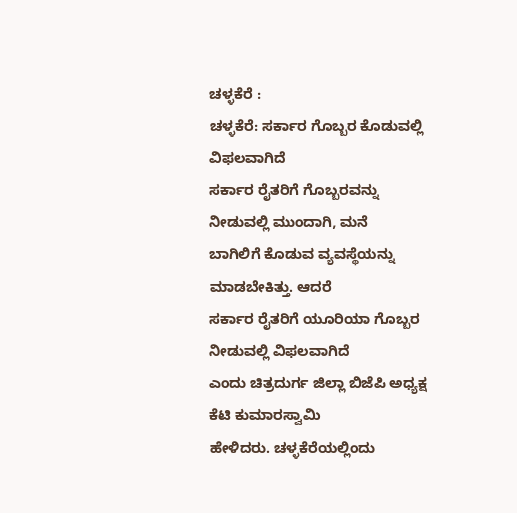ಚಳ್ಳಕೆರೆ :
ಚಳ್ಳಕೆರೆ: ಸರ್ಕಾರ ಗೊಬ್ಬರ ಕೊಡುವಲ್ಲಿ ವಿಫಲವಾಗಿದೆ
ಸರ್ಕಾರ ರೈತರಿಗೆ ಗೊಬ್ಬರವನ್ನು ನೀಡುವಲ್ಲಿ ಮುಂದಾಗಿ, ಮನೆ
ಬಾಗಿಲಿಗೆ ಕೊಡುವ ವ್ಯವಸ್ಥೆಯನ್ನು ಮಾಡಬೇಕಿತ್ತು. ಆದರೆ
ಸರ್ಕಾರ ರೈತರಿಗೆ ಯೂರಿಯಾ ಗೊಬ್ಬರ ನೀಡುವಲ್ಲಿ ವಿಫಲವಾಗಿದೆ
ಎಂದು ಚಿತ್ರದುರ್ಗ ಜಿಲ್ಲಾ ಬಿಜೆಪಿ ಅಧ್ಯಕ್ಷ ಕೆಟಿ ಕುಮಾರಸ್ವಾಮಿ
ಹೇಳಿದರು. ಚಳ್ಳಕೆರೆಯಲ್ಲಿಂದು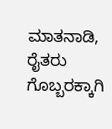ಮಾತನಾಡಿ, ರೈತರು ಗೊಬ್ಬರಕ್ಕಾಗಿ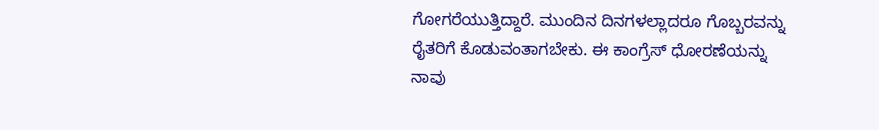ಗೋಗರೆಯುತ್ತಿದ್ದಾರೆ. ಮುಂದಿನ ದಿನಗಳಲ್ಲಾದರೂ ಗೊಬ್ಬರವನ್ನು
ರೈತರಿಗೆ ಕೊಡುವಂತಾಗಬೇಕು. ಈ ಕಾಂಗ್ರೆಸ್ ಧೋರಣೆಯನ್ನು
ನಾವು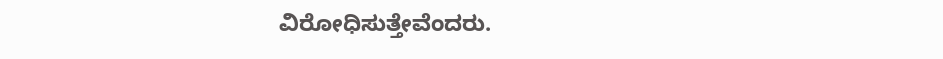ವಿರೋಧಿಸುತ್ತೇವೆಂದರು.